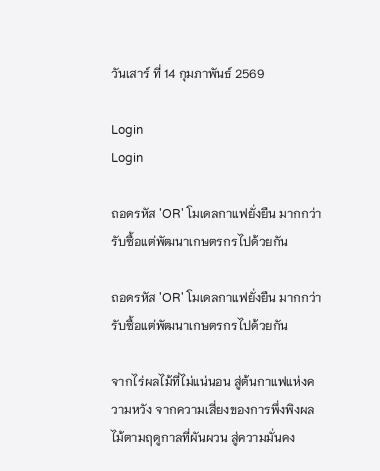วันเสาร์ ที่ 14 กุมภาพันธ์ 2569

Login
Login

ถอดรหัส 'OR' โมเดลกาแฟยั่งยืน มากกว่ารับซื้อแต่พัฒนาเกษตรกรไปด้วยกัน

ถอดรหัส 'OR' โมเดลกาแฟยั่งยืน มากกว่ารับซื้อแต่พัฒนาเกษตรกรไปด้วยกัน

จากไร่ผลไม้ที่ไม่แน่นอน สู่ต้นกาแฟแห่งความหวัง จากความเสี่ยงของการพึ่งพิงผลไม้ตามฤดูกาลที่ผันผวน สู่ความมั่นคง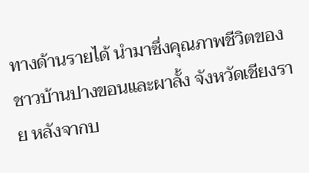ทางด้านรายได้ นำมาซึ่งคุณภาพชีวิตของชาวบ้านปางขอนและผาลั้ง จังหวัดเชียงราย หลังจากบ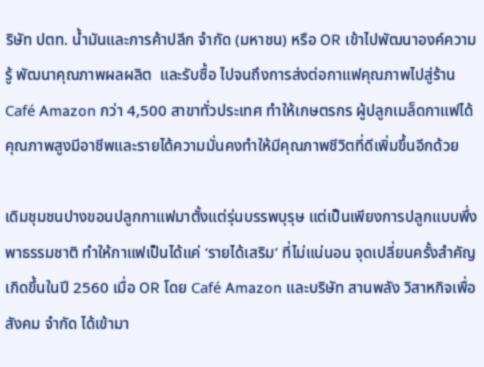ริษัท ปตท. น้ำมันและการค้าปลีก จำกัด (มหาชน) หรือ OR เข้าไปพัฒนาองค์ความรู้ พัฒนาคุณภาพผลผลิต  และรับซื้อ ไปจนถึงการส่งต่อกาแฟคุณภาพไปสู่ร้าน Café Amazon กว่า 4,500 สาขาทั่วประเทศ ทำให้เกษตรกร ผู้ปลูกเมล็ดกาแฟได้คุณภาพสูงมีอาชีพและรายได้ความมั่นคงทำให้มีคุณภาพชีวิตที่ดีเพิ่มขึ้นอีกด้วย

เดิมชุมชนปางขอนปลูกกาแฟมาตั้งแต่รุ่นบรรพบุรุษ แต่เป็นเพียงการปลูกแบบพึ่งพาธรรมชาติ ทำให้กาแฟเป็นได้แค่ ‘รายได้เสริม’ ที่ไม่แน่นอน จุดเปลี่ยนครั้งสำคัญเกิดขึ้นในปี 2560 เมื่อ OR โดย Café Amazon และบริษัท สานพลัง วิสาหกิจเพื่อสังคม จำกัด ได้เข้ามา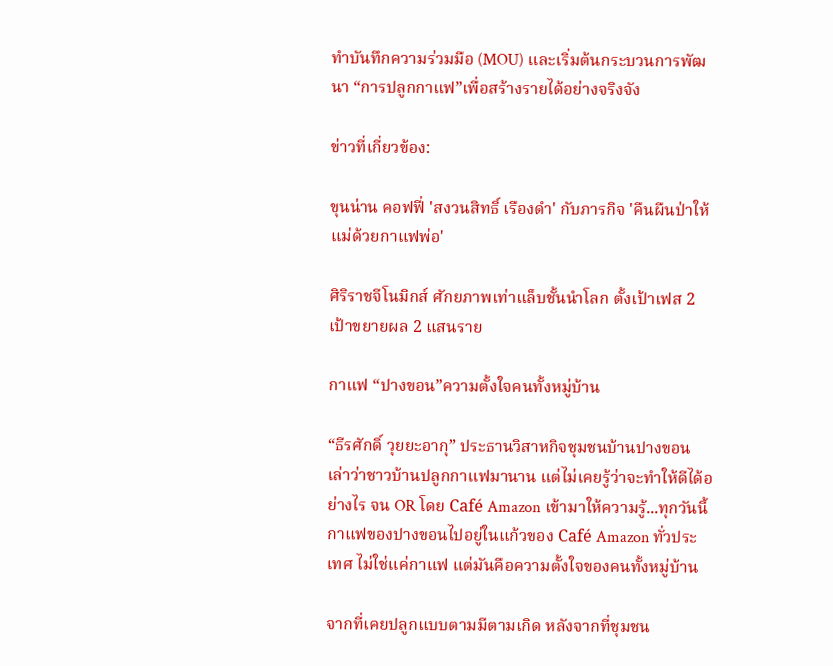ทำบันทึกความร่วมมือ (MOU) และเริ่มต้นกระบวนการพัฒนา “การปลูกกาแฟ”เพื่อสร้างรายได้อย่างจริงจัง

ข่าวที่เกี่ยวข้อง:

ขุนน่าน คอฟฟี่ 'สงวนสิทธิ์ เรืองดำ' กับภารกิจ 'คืนผืนป่าให้แม่ด้วยกาแฟพ่อ'

ศิริราชจีโนมิกส์ ศักยภาพเท่าแล็บชั้นนำโลก ตั้งเป้าเฟส 2 เป้าขยายผล 2 แสนราย

กาแฟ “ปางขอน”ความตั้งใจคนทั้งหมู่บ้าน

“ธีรศักดิ์ วุยยะอากุ” ประธานวิสาหกิจชุมชนบ้านปางขอน  เล่าว่าชาวบ้านปลูกกาแฟมานาน แต่ไม่เคยรู้ว่าจะทำให้ดีได้อย่างไร จน OR โดย Café Amazon เข้ามาให้ความรู้...ทุกวันนี้กาแฟของปางขอนไปอยู่ในแก้วของ Café Amazon ทั่วประเทศ ไม่ใช่แค่กาแฟ แต่มันคือความตั้งใจของคนทั้งหมู่บ้าน

จากที่เคยปลูกแบบตามมีตามเกิด หลังจากที่ชุมชน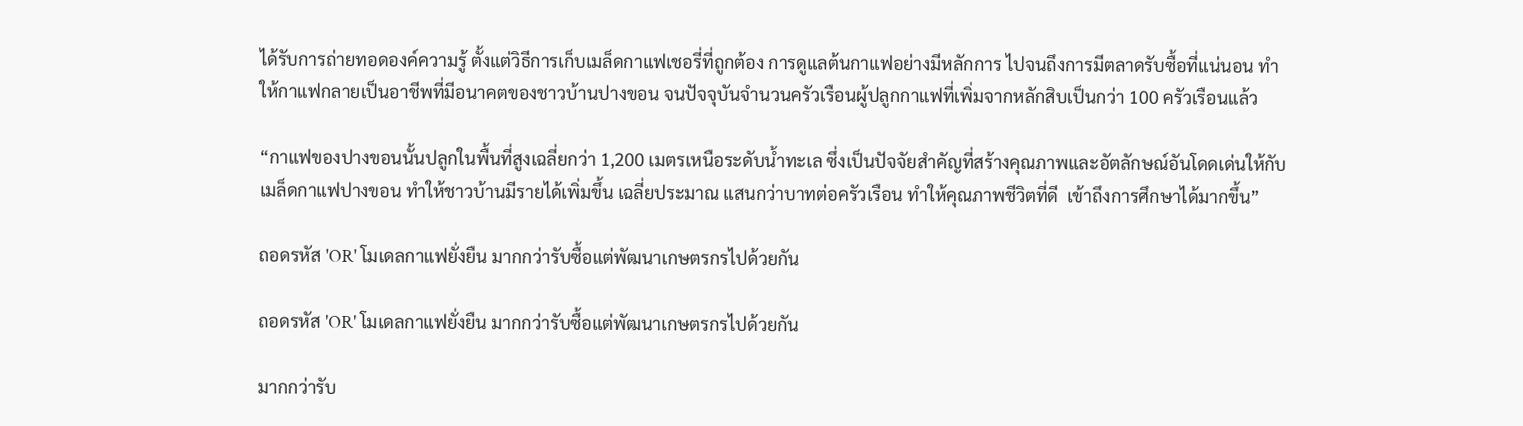ได้รับการถ่ายทอดองค์ความรู้ ตั้งแต่วิธีการเก็บเมล็ดกาแฟเชอรี่ที่ถูกต้อง การดูแลต้นกาแฟอย่างมีหลักการ ไปจนถึงการมีตลาดรับซื้อที่แน่นอน ทำให้กาแฟกลายเป็นอาชีพที่มีอนาคตของชาวบ้านปางขอน จนปัจจุบันจำนวนครัวเรือนผู้ปลูกกาแฟที่เพิ่มจากหลักสิบเป็นกว่า 100 ครัวเรือนแล้ว

“กาแฟของปางขอนนั้นปลูกในพื้นที่สูงเฉลี่ยกว่า 1,200 เมตรเหนือระดับน้ำทะเล ซึ่งเป็นปัจจัยสำคัญที่สร้างคุณภาพและอัตลักษณ์อันโดดเด่นให้กับเมล็ดกาแฟปางขอน ทำให้ชาวบ้านมีรายได้เพิ่มขึ้น เฉลี่ยประมาณ แสนกว่าบาทต่อครัวเรือน ทำให้คุณภาพชีวิตที่ดี  เข้าถึงการศึกษาได้มากขึ้น”

ถอดรหัส 'OR' โมเดลกาแฟยั่งยืน มากกว่ารับซื้อแต่พัฒนาเกษตรกรไปด้วยกัน

ถอดรหัส 'OR' โมเดลกาแฟยั่งยืน มากกว่ารับซื้อแต่พัฒนาเกษตรกรไปด้วยกัน

มากกว่ารับ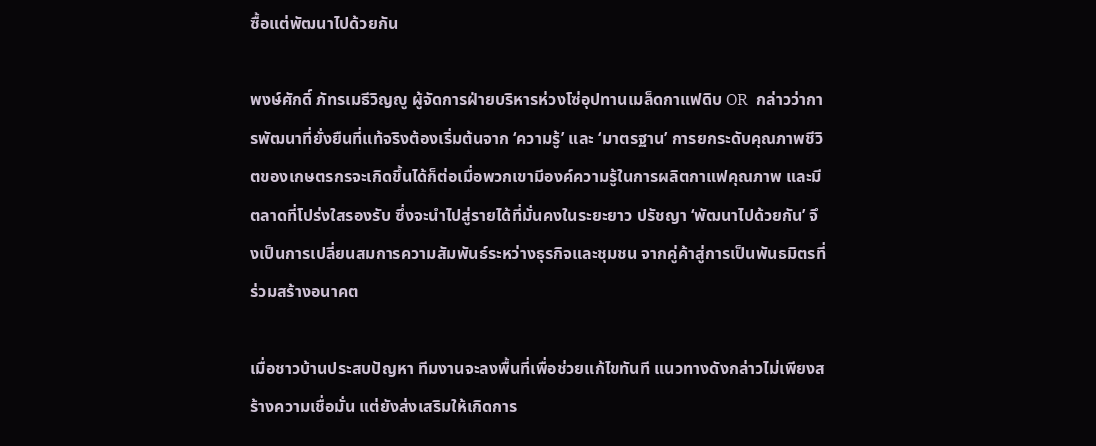ซื้อแต่พัฒนาไปด้วยกัน

พงษ์ศักดิ์ ภัทรเมธีวิญญู ผู้จัดการฝ่ายบริหารห่วงโซ่อุปทานเมล็ดกาแฟดิบ OR  กล่าวว่าการพัฒนาที่ยั่งยืนที่แท้จริงต้องเริ่มต้นจาก ‘ความรู้’ และ ‘มาตรฐาน’ การยกระดับคุณภาพชีวิตของเกษตรกรจะเกิดขึ้นได้ก็ต่อเมื่อพวกเขามีองค์ความรู้ในการผลิตกาแฟคุณภาพ และมีตลาดที่โปร่งใสรองรับ ซึ่งจะนำไปสู่รายได้ที่มั่นคงในระยะยาว ปรัชญา ‘พัฒนาไปด้วยกัน’ จึงเป็นการเปลี่ยนสมการความสัมพันธ์ระหว่างธุรกิจและชุมชน จากคู่ค้าสู่การเป็นพันธมิตรที่ร่วมสร้างอนาคต

เมื่อชาวบ้านประสบปัญหา ทีมงานจะลงพื้นที่เพื่อช่วยแก้ไขทันที แนวทางดังกล่าวไม่เพียงสร้างความเชื่อมั่น แต่ยังส่งเสริมให้เกิดการ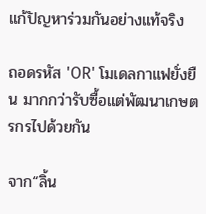แก้ปัญหาร่วมกันอย่างแท้จริง

ถอดรหัส 'OR' โมเดลกาแฟยั่งยืน มากกว่ารับซื้อแต่พัฒนาเกษตรกรไปด้วยกัน

จาก“ลิ้น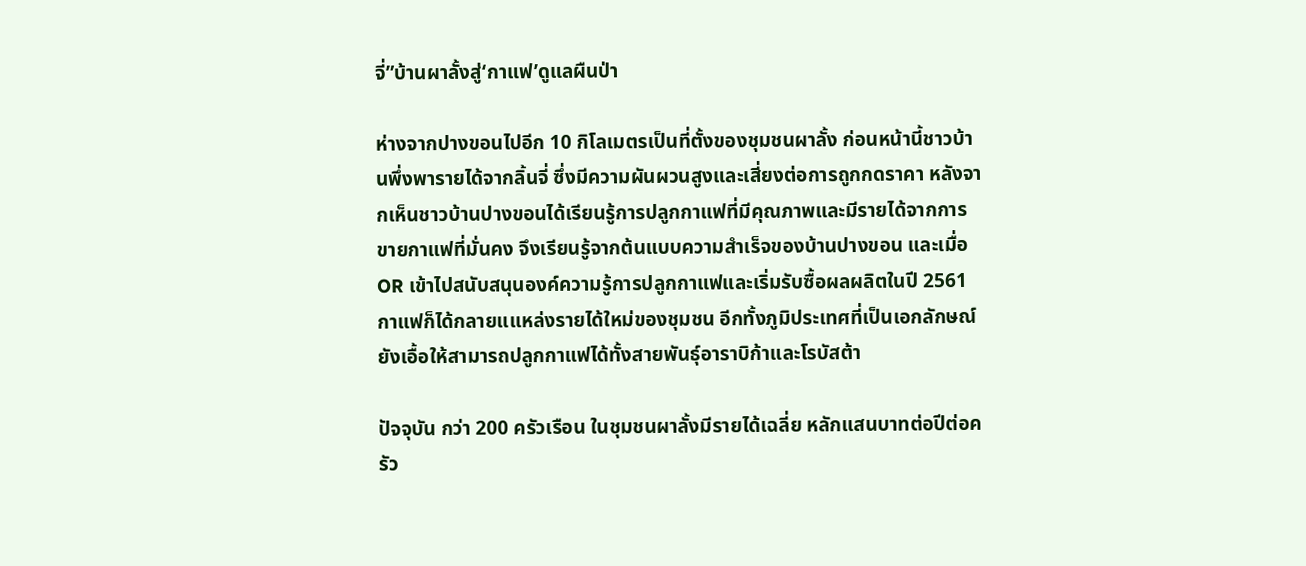จี่”บ้านผาลั้งสู่‘กาแฟ’ดูแลผืนป่า

ห่างจากปางขอนไปอีก 10 กิโลเมตรเป็นที่ตั้งของชุมชนผาลั้ง ก่อนหน้านี้ชาวบ้านพึ่งพารายได้จากลิ้นจี่ ซึ่งมีความผันผวนสูงและเสี่ยงต่อการถูกกดราคา หลังจากเห็นชาวบ้านปางขอนได้เรียนรู้การปลูกกาแฟที่มีคุณภาพและมีรายได้จากการขายกาแฟที่มั่นคง จึงเรียนรู้จากต้นแบบความสำเร็จของบ้านปางขอน และเมื่อ OR เข้าไปสนับสนุนองค์ความรู้การปลูกกาแฟและเริ่มรับซื้อผลผลิตในปี 2561 กาแฟก็ได้กลายแแหล่งรายได้ใหม่ของชุมชน อีกทั้งภูมิประเทศที่เป็นเอกลักษณ์ยังเอื้อให้สามารถปลูกกาแฟได้ทั้งสายพันธุ์อาราบิก้าและโรบัสต้า

ปัจจุบัน กว่า 200 ครัวเรือน ในชุมชนผาลั้งมีรายได้เฉลี่ย หลักแสนบาทต่อปีต่อครัว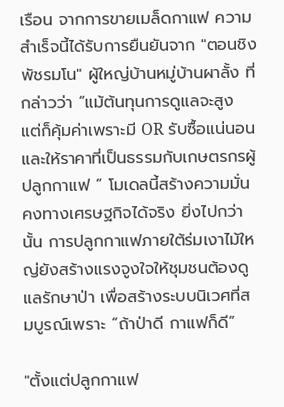เรือน จากการขายเมล็ดกาแฟ ความสำเร็จนี้ได้รับการยืนยันจาก "ตอนชิง พัชรมโน" ผู้ใหญ่บ้านหมู่บ้านผาลั้ง ที่กล่าวว่า “แม้ต้นทุนการดูแลจะสูง แต่ก็คุ้มค่าเพราะมี OR รับซื้อแน่นอนและให้ราคาที่เป็นธรรมกับเกษตรกรผู้ปลูกกาแฟ ” โมเดลนี้สร้างความมั่นคงทางเศรษฐกิจได้จริง ยิ่งไปกว่านั้น การปลูกกาแฟภายใต้ร่มเงาไม้ใหญ่ยังสร้างแรงจูงใจให้ชุมชนต้องดูแลรักษาป่า เพื่อสร้างระบบนิเวศที่สมบูรณ์เพราะ “ถ้าป่าดี กาแฟก็ดี”

"ตั้งแต่ปลูกกาแฟ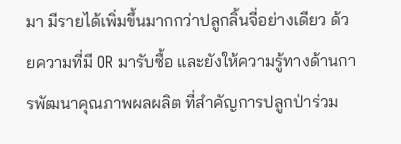มา มีรายได้เพิ่มขึ้นมากกว่าปลูกลิ้นจี่อย่างเดียว ด้วยความที่มี OR มารับซื้อ และยังให้ความรู้ทางด้านการพัฒนาคุณภาพผลผลิต ที่สำคัญการปลูกป่าร่วม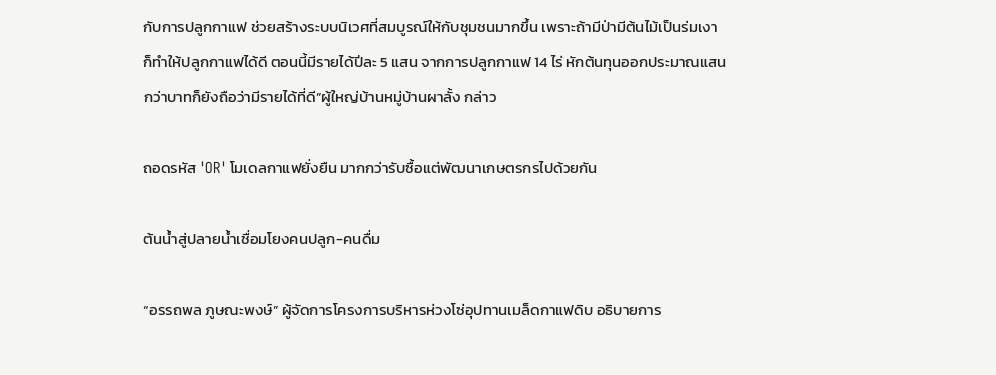กับการปลูกกาแฟ ช่วยสร้างระบบนิเวศที่สมบูรณ์ให้กับชุมชนมากขึ้น เพราะถ้ามีป่ามีต้นไม้เป็นร่มเงา ก็ทำให้ปลูกกาแฟได้ดี ตอนนี้มีรายได้ปีละ 5 แสน จากการปลูกกาแฟ 14 ไร่ หักต้นทุนออกประมาณแสนกว่าบาทก็ยังถือว่ามีรายได้ที่ดี”ผู้ใหญ่บ้านหมู่บ้านผาลั้ง กล่าว

ถอดรหัส 'OR' โมเดลกาแฟยั่งยืน มากกว่ารับซื้อแต่พัฒนาเกษตรกรไปด้วยกัน

ต้นน้ำสู่ปลายน้ำเชื่อมโยงคนปลูก-คนดื่ม

“อรรถพล ภูษณะพงษ์” ผู้จัดการโครงการบริหารห่วงโซ่อุปทานเมล็ดกาแฟดิบ อธิบายการ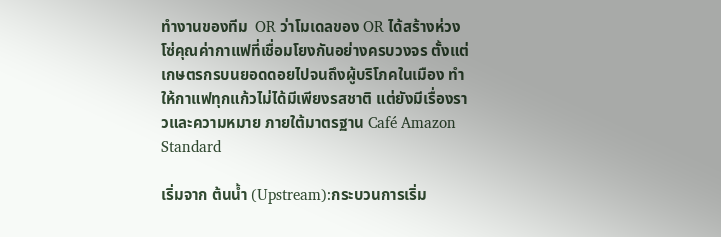ทำงานของทีม  OR ว่าโมเดลของ OR ได้สร้างห่วงโซ่คุณค่ากาแฟที่เชื่อมโยงกันอย่างครบวงจร ตั้งแต่เกษตรกรบนยอดดอยไปจนถึงผู้บริโภคในเมือง ทำให้กาแฟทุกแก้วไม่ได้มีเพียงรสชาติ แต่ยังมีเรื่องราวและความหมาย ภายใต้มาตรฐาน Café Amazon Standard

เริ่มจาก ต้นน้ำ (Upstream):กระบวนการเริ่ม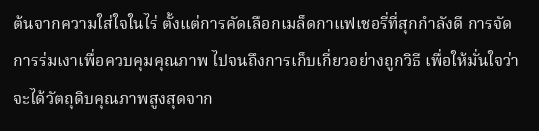ต้นจากความใส่ใจในไร่ ตั้งแต่การคัดเลือกเมล็ดกาแฟเชอรี่ที่สุกกำลังดี การจัดการร่มเงาเพื่อควบคุมคุณภาพ ไปจนถึงการเก็บเกี่ยวอย่างถูกวิธี เพื่อให้มั่นใจว่าจะได้วัตถุดิบคุณภาพสูงสุดจาก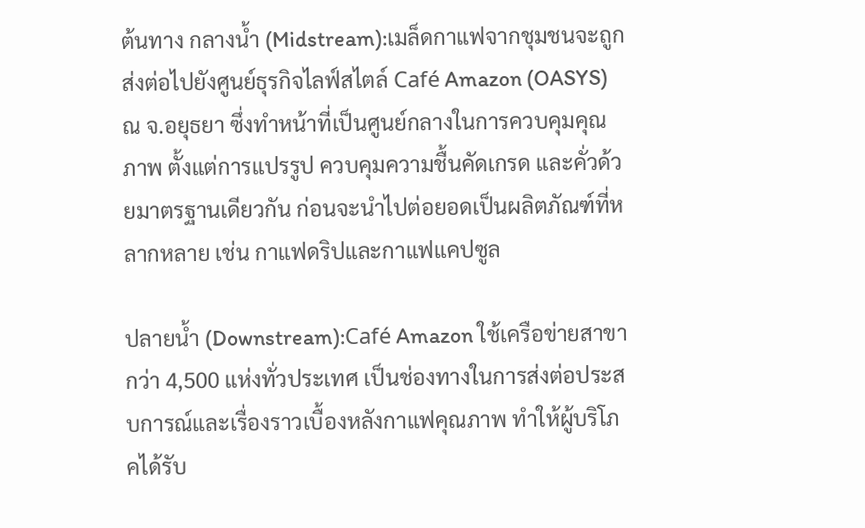ต้นทาง กลางน้ำ (Midstream):เมล็ดกาแฟจากชุมชนจะถูกส่งต่อไปยังศูนย์ธุรกิจไลฟ์สไตล์ Café Amazon (OASYS) ณ จ.อยุธยา ซึ่งทำหน้าที่เป็นศูนย์กลางในการควบคุมคุณภาพ ตั้งแต่การแปรรูป ควบคุมความชื้นคัดเกรด และคั่วด้วยมาตรฐานเดียวกัน ก่อนจะนำไปต่อยอดเป็นผลิตภัณฑ์ที่หลากหลาย เช่น กาแฟดริปและกาแฟแคปซูล

ปลายน้ำ (Downstream):Café Amazon ใช้เครือข่ายสาขากว่า 4,500 แห่งทั่วประเทศ เป็นช่องทางในการส่งต่อประสบการณ์และเรื่องราวเบื้องหลังกาแฟคุณภาพ ทำให้ผู้บริโภคได้รับ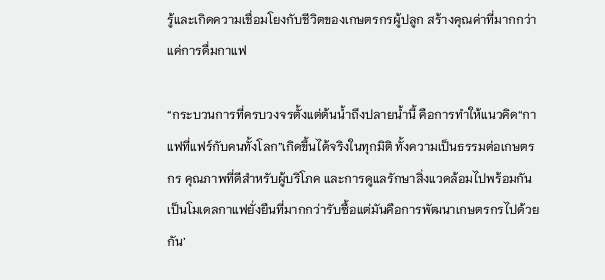รู้และเกิดความเชื่อมโยงกับชีวิตของเกษตรกรผู้ปลูก สร้างคุณค่าที่มากกว่าแค่การดื่มกาแฟ

“กระบวนการที่ครบวงจรตั้งแต่ต้นน้ำถึงปลายน้ำนี้ คือการทำให้แนวคิด“กาแฟที่แฟร์กับคนทั้งโลก”เกิดขึ้นได้จริงในทุกมิติ ทั้งความเป็นธรรมต่อเกษตรกร คุณภาพที่ดีสำหรับผู้บริโภค และการดูแลรักษาสิ่งแวดล้อมไปพร้อมกัน เป็นโมเดลกาแฟยั่งยืนที่มากกว่ารับซื้อแต่มันคือการพัฒนาเกษตรกรไปด้วยกัน’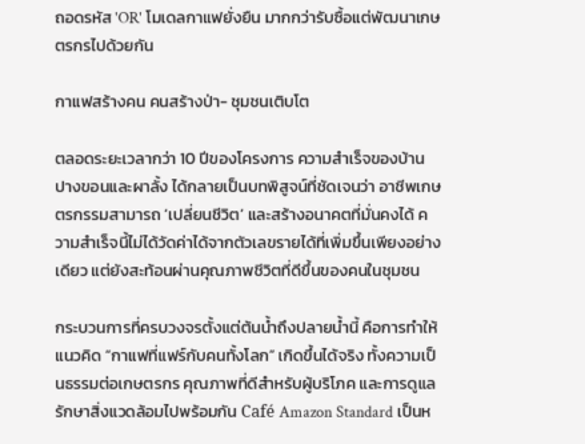ถอดรหัส 'OR' โมเดลกาแฟยั่งยืน มากกว่ารับซื้อแต่พัฒนาเกษตรกรไปด้วยกัน

กาแฟสร้างคน คนสร้างป่า- ชุมชนเติบโต

ตลอดระยะเวลากว่า 10 ปีของโครงการ ความสำเร็จของบ้านปางขอนและผาลั้ง ได้กลายเป็นบทพิสูจน์ที่ชัดเจนว่า อาชีพเกษตรกรรมสามารถ ‘เปลี่ยนชีวิต’ และสร้างอนาคตที่มั่นคงได้ ความสำเร็จนี้ไม่ได้วัดค่าได้จากตัวเลขรายได้ที่เพิ่มขึ้นเพียงอย่างเดียว แต่ยังสะท้อนผ่านคุณภาพชีวิตที่ดีขึ้นของคนในชุมชน

กระบวนการที่ครบวงจรตั้งแต่ต้นน้ำถึงปลายน้ำนี้ คือการทำให้แนวคิด “กาแฟที่แฟร์กับคนทั้งโลก” เกิดขึ้นได้จริง ทั้งความเป็นธรรมต่อเกษตรกร คุณภาพที่ดีสำหรับผู้บริโภค และการดูแลรักษาสิ่งแวดล้อมไปพร้อมกัน Café Amazon Standard เป็นห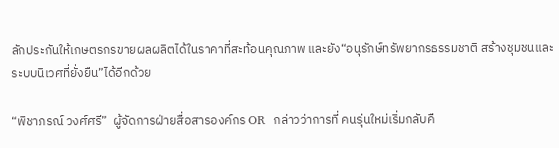ลักประกันให้เกษตรกรขายผลผลิตได้ในราคาที่สะท้อนคุณภาพ และยัง“อนุรักษ์ทรัพยากรธรรมชาติ สร้างชุมชนและระบบนิเวศที่ยั่งยืน”ได้อีกด้วย

“พิชาภรณ์ วงศ์ศรี”  ผู้จัดการฝ่ายสื่อสารองค์กร OR  กล่าวว่าการที่ คนรุ่นใหม่เริ่มกลับคื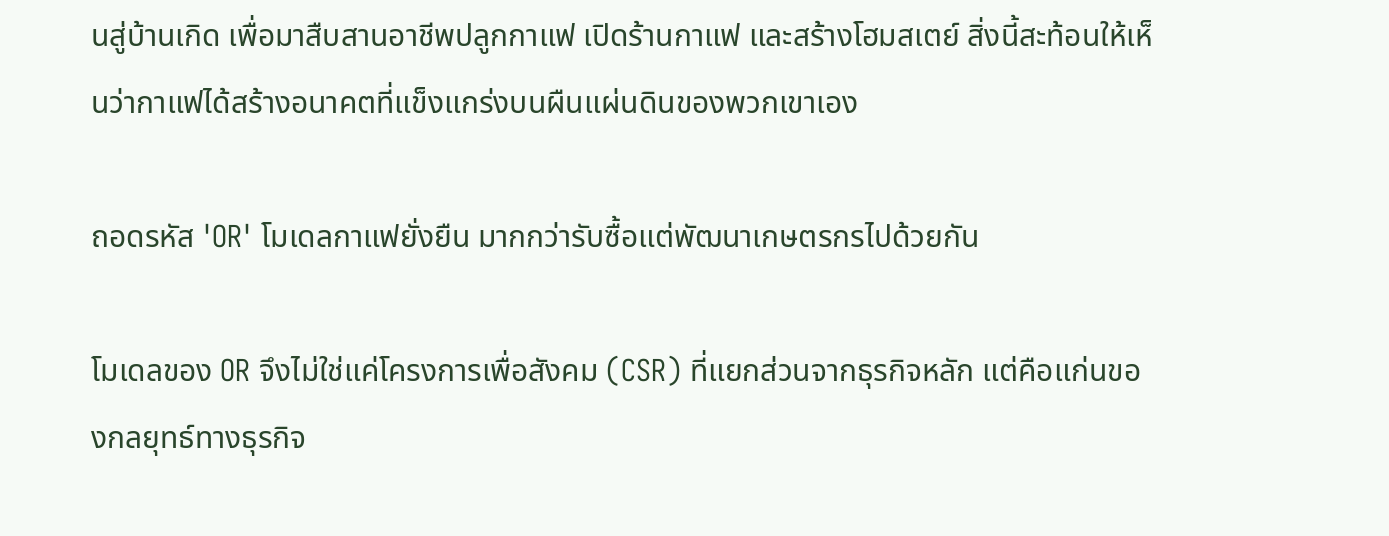นสู่บ้านเกิด เพื่อมาสืบสานอาชีพปลูกกาแฟ เปิดร้านกาแฟ และสร้างโฮมสเตย์ สิ่งนี้สะท้อนให้เห็นว่ากาแฟได้สร้างอนาคตที่แข็งแกร่งบนผืนแผ่นดินของพวกเขาเอง

ถอดรหัส 'OR' โมเดลกาแฟยั่งยืน มากกว่ารับซื้อแต่พัฒนาเกษตรกรไปด้วยกัน

โมเดลของ OR จึงไม่ใช่แค่โครงการเพื่อสังคม (CSR) ที่แยกส่วนจากธุรกิจหลัก แต่คือแก่นของกลยุทธ์ทางธุรกิจ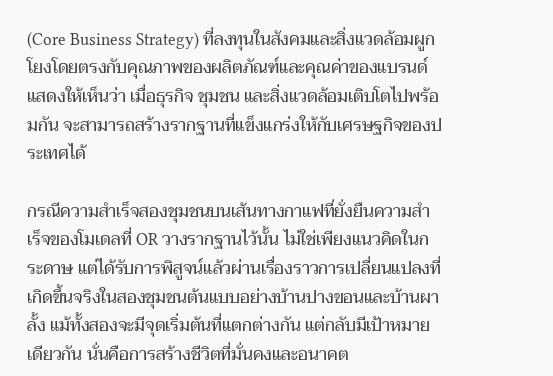(Core Business Strategy) ที่ลงทุนในสังคมและสิ่งแวดล้อมผูกโยงโดยตรงกับคุณภาพของผลิตภัณฑ์และคุณค่าของแบรนด์ แสดงให้เห็นว่า เมื่อธุรกิจ ชุมชน และสิ่งแวดล้อมเติบโตไปพร้อมกัน จะสามารถสร้างรากฐานที่แข็งแกร่งให้กับเศรษฐกิจของประเทศได้

กรณีความสำเร็จสองชุมชนบนเส้นทางกาแฟที่ยั่งยืนความสำเร็จของโมเดลที่ OR วางรากฐานไว้นั้น ไม่ใช่เพียงแนวคิดในกระดาษ แต่ได้รับการพิสูจน์แล้วผ่านเรื่องราวการเปลี่ยนแปลงที่เกิดขึ้นจริงในสองชุมชนต้นแบบอย่างบ้านปางขอนและบ้านผาลั้ง แม้ทั้งสองจะมีจุดเริ่มต้นที่แตกต่างกัน แต่กลับมีเป้าหมายเดียวกัน นั่นคือการสร้างชีวิตที่มั่นคงและอนาคต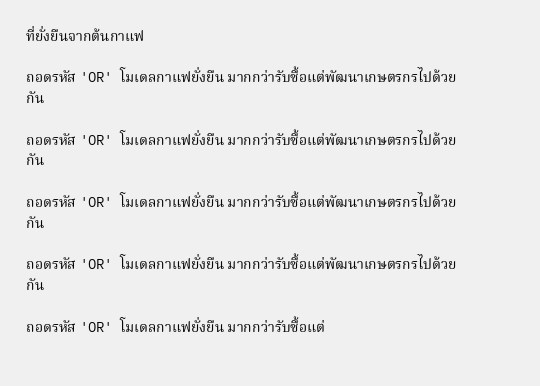ที่ยั่งยืนจากต้นกาแฟ

ถอดรหัส 'OR' โมเดลกาแฟยั่งยืน มากกว่ารับซื้อแต่พัฒนาเกษตรกรไปด้วยกัน

ถอดรหัส 'OR' โมเดลกาแฟยั่งยืน มากกว่ารับซื้อแต่พัฒนาเกษตรกรไปด้วยกัน

ถอดรหัส 'OR' โมเดลกาแฟยั่งยืน มากกว่ารับซื้อแต่พัฒนาเกษตรกรไปด้วยกัน

ถอดรหัส 'OR' โมเดลกาแฟยั่งยืน มากกว่ารับซื้อแต่พัฒนาเกษตรกรไปด้วยกัน

ถอดรหัส 'OR' โมเดลกาแฟยั่งยืน มากกว่ารับซื้อแต่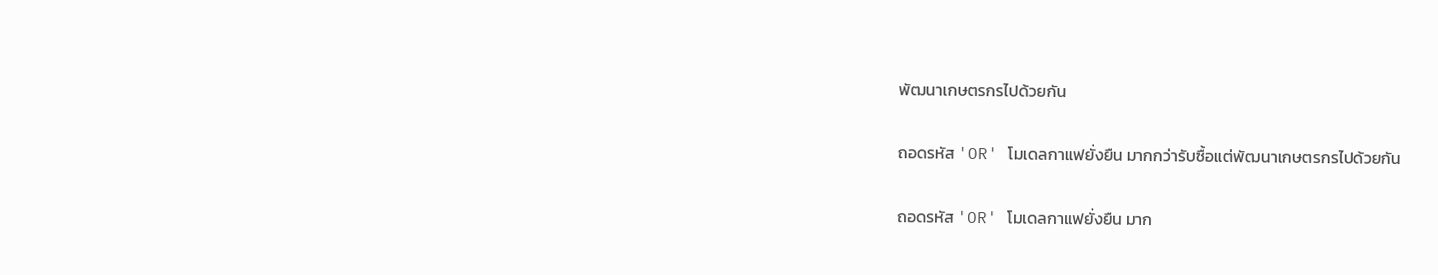พัฒนาเกษตรกรไปด้วยกัน

ถอดรหัส 'OR' โมเดลกาแฟยั่งยืน มากกว่ารับซื้อแต่พัฒนาเกษตรกรไปด้วยกัน

ถอดรหัส 'OR' โมเดลกาแฟยั่งยืน มาก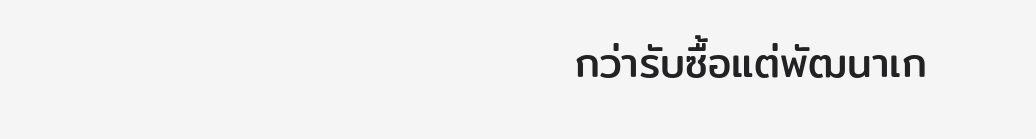กว่ารับซื้อแต่พัฒนาเก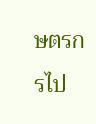ษตรกรไป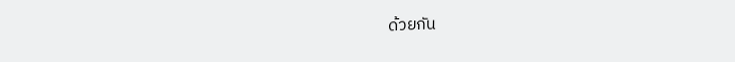ด้วยกัน